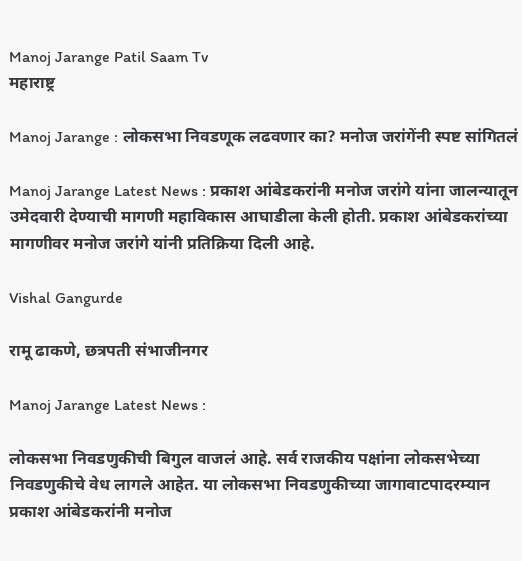Manoj Jarange Patil Saam Tv
महाराष्ट्र

Manoj Jarange : लोकसभा निवडणूक लढवणार का? मनोज जरांगेंनी स्पष्ट सांगितलं

Manoj Jarange Latest News : प्रकाश आंबेडकरांनी मनोज जरांगे यांना जालन्यातून उमेदवारी देण्याची मागणी महाविकास आघाडीला केली होती. प्रकाश आंबेडकरांच्या मागणीवर मनोज जरांगे यांनी प्रतिक्रिया दिली आहे.

Vishal Gangurde

रामू ढाकणे, छत्रपती संभाजीनगर

Manoj Jarange Latest News :

लोकसभा निवडणुकीची बिगुल वाजलं आहे. सर्व राजकीय पक्षांना लोकसभेच्या निवडणुकीचे वेध लागले आहेत. या लोकसभा निवडणुकीच्या जागावाटपादरम्यान प्रकाश आंबेडकरांनी मनोज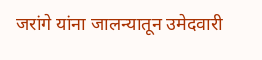जरांगे यांना जालन्यातून उमेदवारी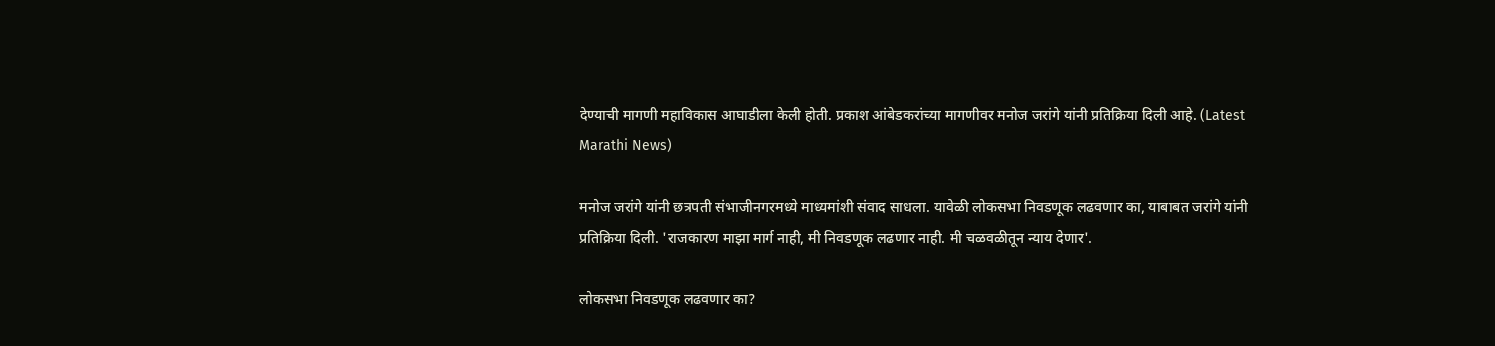देण्याची मागणी महाविकास आघाडीला केली होती. प्रकाश आंबेडकरांच्या मागणीवर मनोज जरांगे यांनी प्रतिक्रिया दिली आहे. (Latest Marathi News)

मनोज जरांगे यांनी छत्रपती संभाजीनगरमध्ये माध्यमांशी संवाद साधला. यावेळी लोकसभा निवडणूक लढवणार का, याबाबत जरांगे यांनी प्रतिक्रिया दिली. 'राजकारण माझा मार्ग नाही, मी निवडणूक लढणार नाही. मी चळवळीतून न्याय देणार'.

लोकसभा निवडणूक लढवणार का?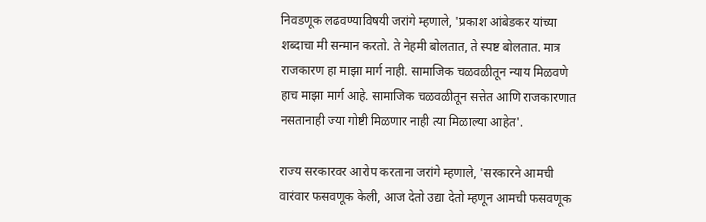निवडणूक लढवण्याविषयी जरांगे म्हणाले, 'प्रकाश आंबेडकर यांच्या शब्दाचा मी सन्मान करतो. ते नेहमी बोलतात, ते स्पष्ट बोलतात. मात्र राजकारण हा माझा मार्ग नाही. सामाजिक चळवळीतून न्याय मिळवणे हाच माझा मार्ग आहे. सामाजिक चळवळीतून सत्तेत आणि राजकारणात नसतानाही ज्या गोष्टी मिळणार नाही त्या मिळाल्या आहेत'.

राज्य सरकारवर आरोप करताना जरांगे म्हणाले, 'सरकारने आमची वारंवार फसवणूक केली, आज देतो उद्या देतो म्हणून आमची फसवणूक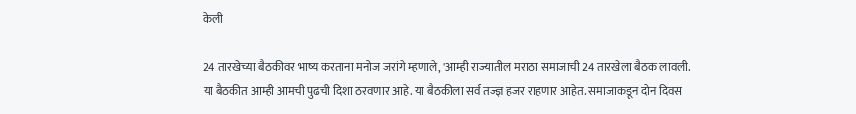केली

24 तारखेच्या बैठकीवर भाष्य करताना मनोज जरांगे म्हणाले, 'आम्ही राज्यातील मराठा समाजाची 24 तारखेला बैठक लावली. या बैठकीत आम्ही आमची पुढची दिशा ठरवणार आहे. या बैठकीला सर्व तज्ज्ञ हजर राहणार आहेत. समाजाकडून दोन दिवस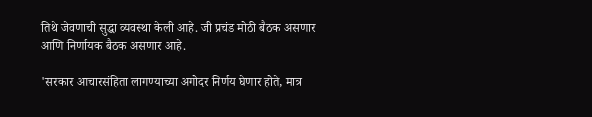तिथे जेवणाची सुद्धा व्यवस्था केली आहे. जी प्रचंड मोठी बैठक असणार आणि निर्णायक बैठक असणार आहे.

'सरकार आचारसंहिता लागण्याच्या अगोदर निर्णय घेणार होते, मात्र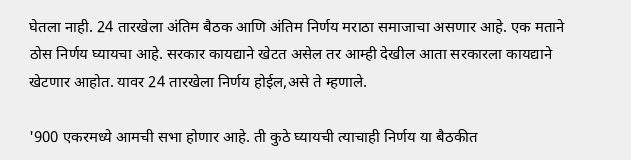घेतला नाही. 24 तारखेला अंतिम बैठक आणि अंतिम निर्णय मराठा समाजाचा असणार आहे. एक मताने ठोस निर्णय घ्यायचा आहे. सरकार कायद्याने खेटत असेल तर आम्ही देखील आता सरकारला कायद्याने खेटणार आहोत. यावर 24 तारखेला निर्णय होईल,असे ते म्हणाले.

'900 एकरमध्ये आमची सभा होणार आहे. ती कुठे घ्यायची त्याचाही निर्णय या बैठकीत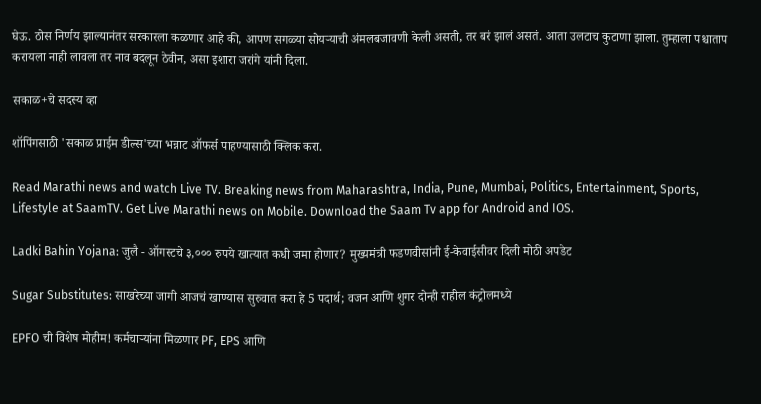घेऊ. ठोस निर्णय झाल्यानंतर सरकारला कळणार आहे की, आपण सगळ्या सोयऱ्याची अंमलबजावणी केली असती, तर बरं झालं असतं. आता उलटाच कुटाणा झाला. तुम्हाला पश्चाताप करायला नाही लावला तर नाव बदलून ठेवीन, असा इशारा जरांगे यांनी दिला.

सकाळ+चे सदस्य व्हा

शॉपिंगसाठी 'सकाळ प्राईम डील्स'च्या भन्नाट ऑफर्स पाहण्यासाठी क्लिक करा.

Read Marathi news and watch Live TV. Breaking news from Maharashtra, India, Pune, Mumbai, Politics, Entertainment, Sports, Lifestyle at SaamTV. Get Live Marathi news on Mobile. Download the Saam Tv app for Android and IOS.

Ladki Bahin Yojana: जुलै - ऑगस्टचे ३,००० रुपये खात्यात कधी जमा होणार? मुख्यमंत्री फडणवीसांनी ई-केवाईसीवर दिली मोठी अपडेट

Sugar Substitutes: साखरेच्या जागी आजचं खाण्यास सुरुवात करा हे 5 पदार्थ; वजन आणि शुगर दोन्ही राहील कंट्रोलमध्ये

EPFO ची विशेष मोहीम! कर्मचाऱ्यांना मिळणार PF, EPS आणि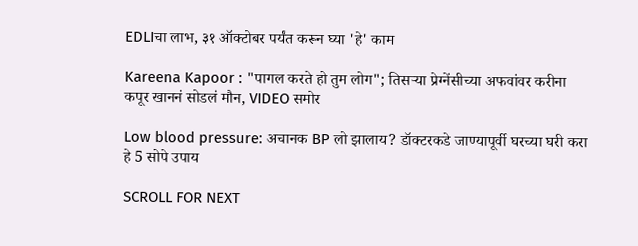EDLIचा लाभ, ३१ ऑक्टोबर पर्यंत करून घ्या 'हे' काम

Kareena Kapoor : "पागल करते हो तुम लोग"; तिसऱ्या प्रेग्नेंसीच्या अफवांवर करीना कपूर खाननं सोडलं मौन, VIDEO समोर

Low blood pressure: अचानक BP लो झालाय? डॉक्टरकडे जाण्यापूर्वी घरच्या घरी करा हे 5 सोपे उपाय

SCROLL FOR NEXT